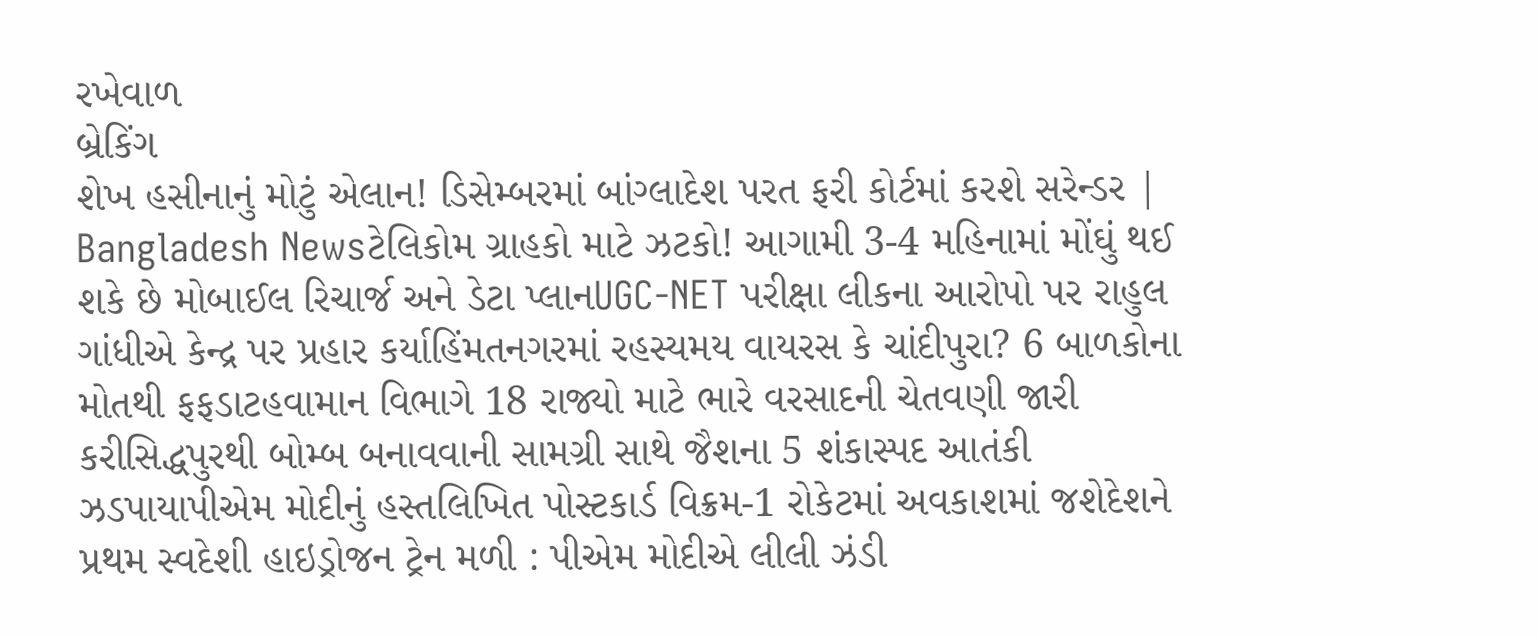રખેવાળ
બ્રેકિંગ
શેખ હસીનાનું મોટું એલાન! ડિસેમ્બરમાં બાંગ્લાદેશ પરત ફરી કોર્ટમાં કરશે સરેન્ડર | Bangladesh Newsટેલિકોમ ગ્રાહકો માટે ઝટકો! આગામી 3-4 મહિનામાં મોંઘું થઈ શકે છે મોબાઈલ રિચાર્જ અને ડેટા પ્લાનUGC-NET પરીક્ષા લીકના આરોપો પર રાહુલ ગાંધીએ કેન્દ્ર પર પ્રહાર કર્યાહિંમતનગરમાં રહસ્યમય વાયરસ કે ચાંદીપુરા? 6 બાળકોના મોતથી ફફડાટહવામાન વિભાગે 18 રાજ્યો માટે ભારે વરસાદની ચેતવણી જારી કરીસિદ્ધપુરથી બોમ્બ બનાવવાની સામગ્રી સાથે જૈશના 5 શંકાસ્પદ આતંકી ઝડપાયાપીએમ મોદીનું હસ્તલિખિત પોસ્ટકાર્ડ વિક્રમ-1 રોકેટમાં અવકાશમાં જશેદેશને પ્રથમ સ્વદેશી હાઇડ્રોજન ટ્રેન મળી : પીએમ મોદીએ લીલી ઝંડી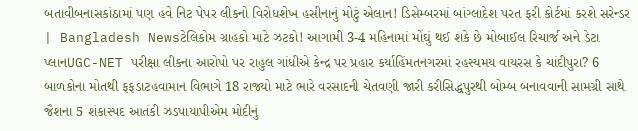બતાવીબનાસકાંઠામાં પણ હવે નિટ પેપર લીકનો વિરોધશેખ હસીનાનું મોટું એલાન! ડિસેમ્બરમાં બાંગ્લાદેશ પરત ફરી કોર્ટમાં કરશે સરેન્ડર | Bangladesh Newsટેલિકોમ ગ્રાહકો માટે ઝટકો! આગામી 3-4 મહિનામાં મોંઘું થઈ શકે છે મોબાઈલ રિચાર્જ અને ડેટા પ્લાનUGC-NET પરીક્ષા લીકના આરોપો પર રાહુલ ગાંધીએ કેન્દ્ર પર પ્રહાર કર્યાહિંમતનગરમાં રહસ્યમય વાયરસ કે ચાંદીપુરા? 6 બાળકોના મોતથી ફફડાટહવામાન વિભાગે 18 રાજ્યો માટે ભારે વરસાદની ચેતવણી જારી કરીસિદ્ધપુરથી બોમ્બ બનાવવાની સામગ્રી સાથે જૈશના 5 શંકાસ્પદ આતંકી ઝડપાયાપીએમ મોદીનું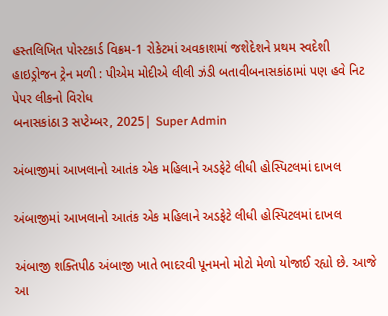હસ્તલિખિત પોસ્ટકાર્ડ વિક્રમ-1 રોકેટમાં અવકાશમાં જશેદેશને પ્રથમ સ્વદેશી હાઇડ્રોજન ટ્રેન મળી : પીએમ મોદીએ લીલી ઝંડી બતાવીબનાસકાંઠામાં પણ હવે નિટ પેપર લીકનો વિરોધ
બનાસકાંઠા3 સપ્ટેમ્બર, 2025| Super Admin

અંબાજીમાં આખલાનો આતંક એક મહિલાને અડફેટે લીધી હોસ્પિટલમાં દાખલ

અંબાજીમાં આખલાનો આતંક એક મહિલાને અડફેટે લીધી હોસ્પિટલમાં દાખલ

અંબાજી શક્તિપીઠ અંબાજી ખાતે ભાદરવી પૂનમનો મોટો મેળો યોજાઈ રહ્યો છે. આજે આ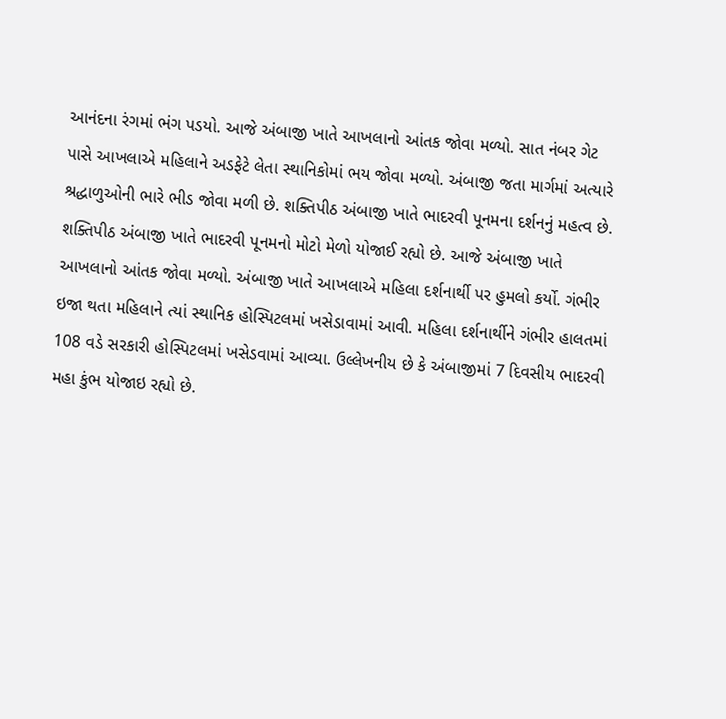આનંદના રંગમાં ભંગ પડયો. આજે અંબાજી ખાતે આખલાનો આંતક જોવા મળ્યો. સાત નંબર ગેટ પાસે આખલાએ મહિલાને અડફેટે લેતા સ્થાનિકોમાં ભય જોવા મળ્યો. અંબાજી જતા માર્ગમાં અત્યારે શ્રદ્ધાળુઓની ભારે ભીડ જોવા મળી છે. શક્તિપીઠ અંબાજી ખાતે ભાદરવી પૂનમના દર્શનનું મહત્વ છે. શક્તિપીઠ અંબાજી ખાતે ભાદરવી પૂનમનો મોટો મેળો યોજાઈ રહ્યો છે. આજે અંબાજી ખાતે આખલાનો આંતક જોવા મળ્યો. અંબાજી ખાતે આખલાએ મહિલા દર્શનાર્થી પર હુમલો કર્યો. ગંભીર ઇજા થતા મહિલાને ત્યાં સ્થાનિક હોસ્પિટલમાં ખસેડાવામાં આવી. મહિલા દર્શનાર્થીને ગંભીર હાલતમાં 108 વડે સરકારી હોસ્પિટલમાં ખસેડવામાં આવ્યા. ઉલ્લેખનીય છે કે અંબાજીમાં 7 દિવસીય ભાદરવી મહા કુંભ યોજાઇ રહ્યો છે.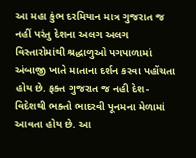આ મહા કુંભ દરમિયાન માત્ર ગુજરાત જ નહીં પરંતુ દેશના અલગ અલગ વિસ્તારોમાંથી શ્રદ્ધાળુઓ પગપાળામાં અંબાજી ખાતે માતાના દર્શન કરવા પહોંચતા હોય છે. ફક્ત ગુજરાત જ નહી દેશ-વિદેશથી ભક્તો ભાદરવી પૂનમના મેળામાં આવતા હોય છે. આ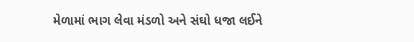મેળામાં ભાગ લેવા મંડળો અને સંઘો ધજા લઈને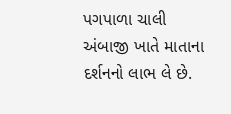પગપાળા ચાલી અંબાજી ખાતે માતાના દર્શનનો લાભ લે છે.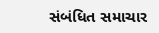સંબંધિત સમાચાર